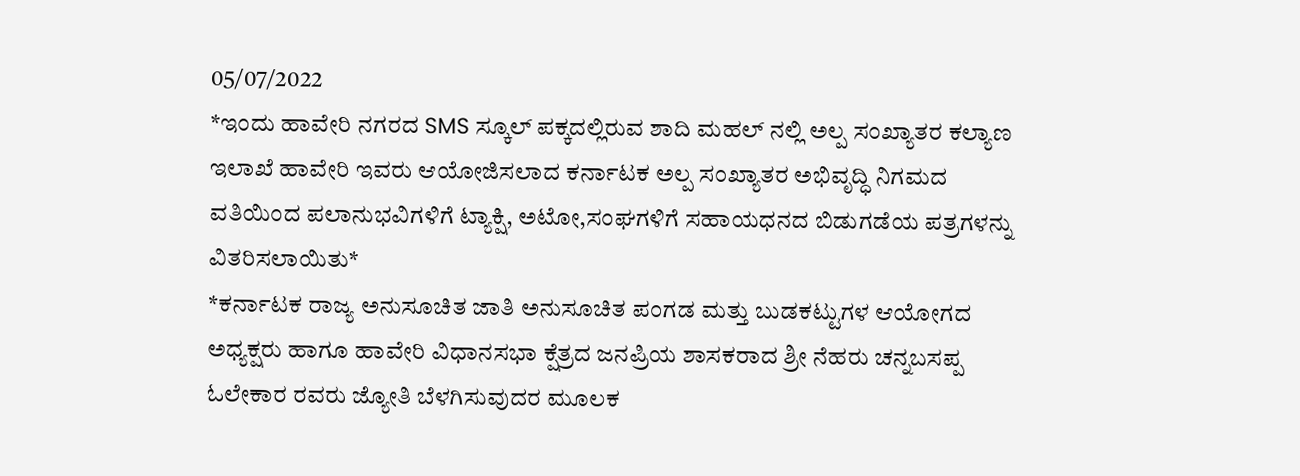05/07/2022
*ಇಂದು ಹಾವೇರಿ ನಗರದ SMS ಸ್ಕೂಲ್ ಪಕ್ಕದಲ್ಲಿರುವ ಶಾದಿ ಮಹಲ್ ನಲ್ಲಿ ಅಲ್ಪ ಸಂಖ್ಯಾತರ ಕಲ್ಯಾಣ ಇಲಾಖೆ ಹಾವೇರಿ ಇವರು ಆಯೋಜಿಸಲಾದ ಕರ್ನಾಟಕ ಅಲ್ಪ ಸಂಖ್ಯಾತರ ಅಭಿವೃದ್ಧಿ ನಿಗಮದ ವತಿಯಿಂದ ಪಲಾನುಭವಿಗಳಿಗೆ ಟ್ಯಾಕ್ಷಿ, ಅಟೋ,ಸಂಘಗಳಿಗೆ ಸಹಾಯಧನದ ಬಿಡುಗಡೆಯ ಪತ್ರಗಳನ್ನು ವಿತರಿಸಲಾಯಿತು*
*ಕರ್ನಾಟಕ ರಾಜ್ಯ ಅನುಸೂಚಿತ ಜಾತಿ ಅನುಸೂಚಿತ ಪಂಗಡ ಮತ್ತು ಬುಡಕಟ್ಟುಗಳ ಆಯೋಗದ ಅಧ್ಯಕ್ಷರು ಹಾಗೂ ಹಾವೇರಿ ವಿಧಾನಸಭಾ ಕ್ಷೆತ್ರದ ಜನಪ್ರಿಯ ಶಾಸಕರಾದ ಶ್ರೀ ನೆಹರು ಚನ್ನಬಸಪ್ಪ ಓಲೇಕಾರ ರವರು ಜ್ಯೋತಿ ಬೆಳಗಿಸುವುದರ ಮೂಲಕ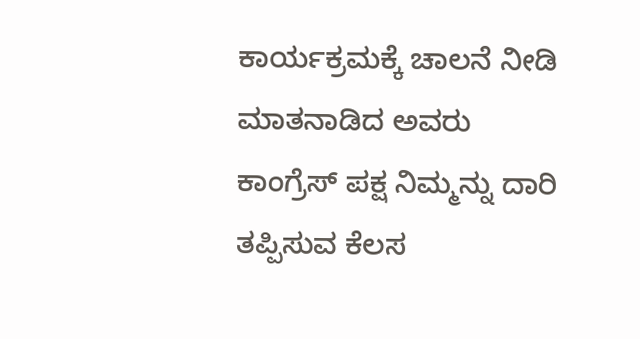ಕಾರ್ಯಕ್ರಮಕ್ಕೆ ಚಾಲನೆ ನೀಡಿ ಮಾತನಾಡಿದ ಅವರು ಕಾಂಗ್ರೆಸ್ ಪಕ್ಷ ನಿಮ್ಮನ್ನು ದಾರಿ ತಪ್ಪಿಸುವ ಕೆಲಸ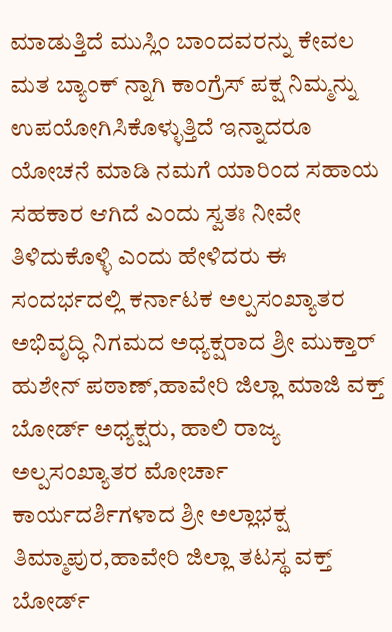ಮಾಡುತ್ತಿದೆ ಮುಸ್ಲಿಂ ಬಾಂದವರನ್ನು ಕೇವಲ ಮತ ಬ್ಯಾಂಕ್ ನ್ನಾಗಿ ಕಾಂಗ್ರೆಸ್ ಪಕ್ಷ ನಿಮ್ಮನ್ನು ಉಪಯೋಗಿಸಿಕೊಳ್ಳುತ್ತಿದೆ ಇನ್ನಾದರೂ ಯೋಚನೆ ಮಾಡಿ ನಮಗೆ ಯಾರಿಂದ ಸಹಾಯ ಸಹಕಾರ ಆಗಿದೆ ಎಂದು ಸ್ವತಃ ನೀವೇ ತಿಳಿದುಕೊಳ್ಳಿ ಎಂದು ಹೇಳಿದರು ಈ ಸಂದರ್ಭದಲ್ಲಿ ಕರ್ನಾಟಕ ಅಲ್ಪಸಂಖ್ಯಾತರ ಅಭಿವೃದ್ಧಿ ನಿಗಮದ ಅಧ್ಯಕ್ಷರಾದ ಶ್ರೀ ಮುಕ್ತಾರ್ ಹುಶೇನ್ ಪಠಾಣ್,ಹಾವೇರಿ ಜಿಲ್ಲಾ ಮಾಜಿ ವಕ್ತ್ ಬೋರ್ಡ್ ಅಧ್ಯಕ್ಷರು, ಹಾಲಿ ರಾಜ್ಯ ಅಲ್ಪಸಂಖ್ಯಾತರ ಮೋರ್ಚಾ ಕಾರ್ಯದರ್ಶಿಗಳಾದ ಶ್ರೀ ಅಲ್ಲಾಭಕ್ಷ ತಿಮ್ಮಾಪುರ,ಹಾವೇರಿ ಜಿಲ್ಲಾ ತಟಸ್ಥ ವಕ್ತ್ ಬೋರ್ಡ್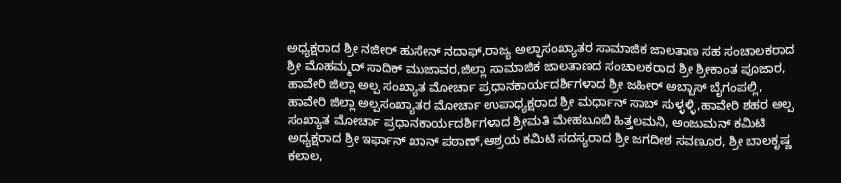ಅಧ್ಯಕ್ಷರಾದ ಶ್ರೀ ನಜೀರ್ ಹುಸೇನ್ ನದಾಫ್,ರಾಜ್ಯ ಅಲ್ಫಾಸಂಖ್ಯಾತರ ಸಾಮಾಜಿಕ ಜಾಲತಾಣ ಸಹ ಸಂಚಾಲಕರಾದ ಶ್ರೀ ಮೊಹಮ್ಮದ್ ಸಾದಿಕ್ ಮುಜಾವರ,ಜಿಲ್ಲಾ ಸಾಮಾಜಿಕ ಜಾಲತಾಣದ ಸಂಚಾಲಕರಾದ ಶ್ರೀ ಶ್ರೀಕಾಂತ ಪೂಜಾರ, ಹಾವೇರಿ ಜಿಲ್ಲಾ ಅಲ್ಪ ಸಂಖ್ಯಾತ ಮೋರ್ಚಾ ಪ್ರಧಾನಕಾರ್ಯದರ್ಶಿಗಳಾದ ಶ್ರೀ ಜಹೀರ್ ಅಬ್ಬಾಸ್ ಬೈಗಂಪಲ್ಲಿ, ಹಾವೇರಿ ಜಿಲ್ಲಾ ಅಲ್ಪಸಂಖ್ಯಾತರ ಮೋರ್ಚಾ ಉಪಾಧ್ಯಕ್ಷರಾದ ಶ್ರೀ ಮರ್ಧಾನ್ ಸಾಬ್ ಸುಳ್ಳಳ್ಳಿ,ಹಾವೇರಿ ಶಹರ ಅಲ್ಪ ಸಂಖ್ಯಾತ ಮೋರ್ಚಾ ಪ್ರಧಾನಕಾರ್ಯದರ್ಶಿಗಳಾದ ಶ್ರೀಮತಿ ಮೇಹಬೂಬಿ ಹಿತ್ತಲಮನಿ, ಅಂಜುಮನ್ ಕಮಿಟಿ ಅಧ್ಯಕ್ಷರಾದ ಶ್ರೀ ಇರ್ಫಾನ್ ಖಾನ್ ಪಠಾಣ್,ಆಶ್ರಯ ಕಮಿಟಿ ಸದಸ್ಯರಾದ ಶ್ರೀ ಜಗದೀಶ ಸವಣೂರ, ಶ್ರೀ ಬಾಲಕೃಷ್ಣ ಕಲಾಲ,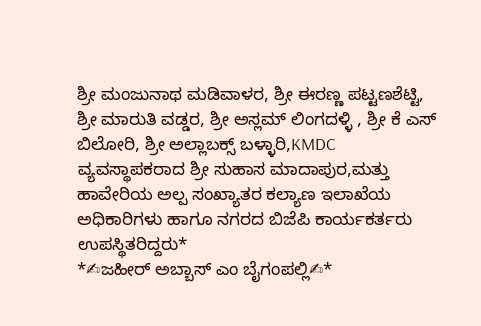ಶ್ರೀ ಮಂಜುನಾಥ ಮಡಿವಾಳರ, ಶ್ರೀ ಈರಣ್ಣ ಪಟ್ಟಣಶೆಟ್ಟಿ, ಶ್ರೀ ಮಾರುತಿ ವಡ್ಡರ, ಶ್ರೀ ಅಸ್ಲಮ್ ಲಿಂಗದಳ್ಳಿ , ಶ್ರೀ ಕೆ ಎಸ್ ಬಿಲೋರಿ, ಶ್ರೀ ಅಲ್ಲಾಬಕ್ಸ್ ಬಳ್ಳಾರಿ,KMDC ವ್ಯವಸ್ಥಾಪಕರಾದ ಶ್ರೀ ಸುಹಾಸ ಮಾದಾಪುರ,ಮತ್ತು ಹಾವೇರಿಯ ಅಲ್ಪ ಸಂಖ್ಯಾತರ ಕಲ್ಯಾಣ ಇಲಾಖೆಯ ಅಧಿಕಾರಿಗಳು ಹಾಗೂ ನಗರದ ಬಿಜೆಪಿ ಕಾರ್ಯಕರ್ತರು ಉಪಸ್ಥಿತರಿದ್ದರು*
*✍ಜಹೀರ್ ಅಬ್ಬಾಸ್ ಎಂ ಬೈಗಂಪಲ್ಲಿ✍*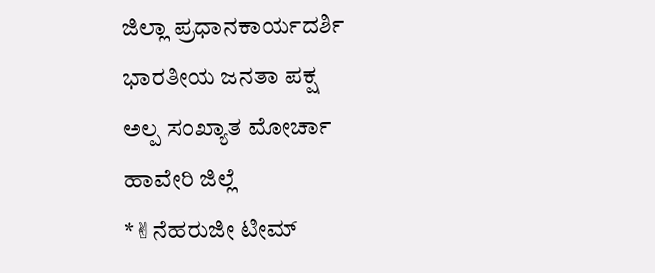ಜಿಲ್ಲಾ ಪ್ರಧಾನಕಾರ್ಯದರ್ಶಿ
ಭಾರತೀಯ ಜನತಾ ಪಕ್ಷ
ಅಲ್ಪ ಸಂಖ್ಯಾತ ಮೋರ್ಚಾ
ಹಾವೇರಿ ಜಿಲ್ಲೆ
*✌ನೆಹರುಜೀ ಟೀಮ್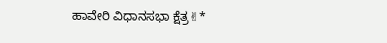ಹಾವೇರಿ ವಿಧಾನಸಭಾ ಕ್ಷೆತ್ರ✌*